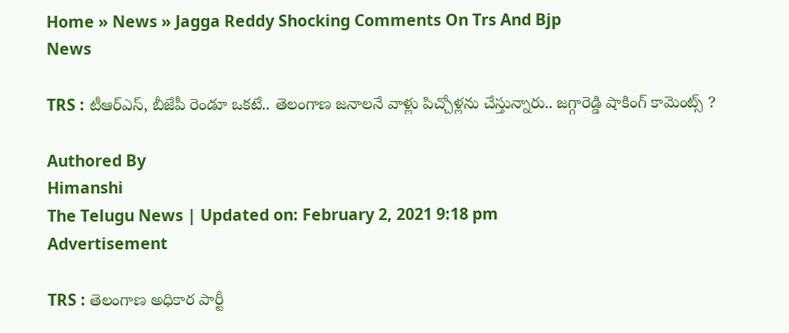Home » News » Jagga Reddy Shocking Comments On Trs And Bjp
News

TRS : టీఆర్ఎస్, బీజేపీ రెండూ ఒకటే.. తెలంగాణ జనాలనే వాళ్లు పిచ్చోళ్లను చేస్తున్నారు.. జగ్గారెడ్డి షాకింగ్ కామెంట్స్ ?

Authored By
Himanshi
The Telugu News | Updated on: February 2, 2021 9:18 pm
Advertisement

TRS : తెలంగాణ అధికార పార్టీ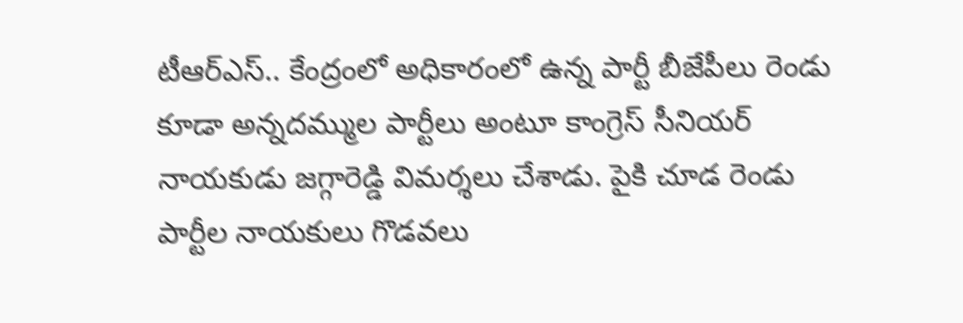టీఆర్‌ఎస్‌.. కేంద్రంలో అధికారంలో ఉన్న పార్టీ బీజేపీలు రెండు కూడా అన్నదమ్ముల పార్టీలు అంటూ కాంగ్రెస్ సీనియర్ నాయకుడు జగ్గారెడ్డి విమర్శలు చేశాడు. పైకి చూడ రెండు పార్టీల నాయకులు గొడవలు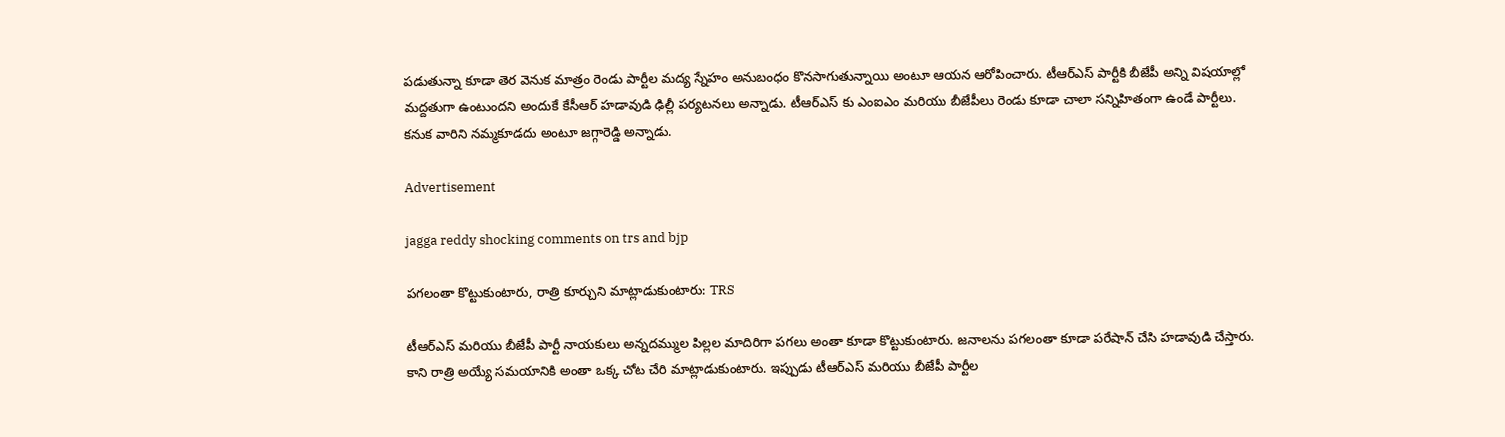పడుతున్నా కూడా తెర వెనుక మాత్రం రెండు పార్టీల మద్య స్నేహం అనుబంధం కొనసాగుతున్నాయి అంటూ ఆయన ఆరోపించారు. టీఆర్‌ఎస్ పార్టీకి బీజేపీ అన్ని విషయాల్లో మద్దతుగా ఉంటుందని అందుకే కేసీఆర్‌ హడావుడి ఢిల్లీ పర్యటనలు అన్నాడు. టీఆర్‌ఎస్‌ కు ఎంఐఎం మరియు బీజేపీలు రెండు కూడా చాలా సన్నిహితంగా ఉండే పార్టీలు. కనుక వారిని నమ్మకూడదు అంటూ జగ్గారెడ్డి అన్నాడు.

Advertisement

jagga reddy shocking comments on trs and bjp

పగలంతా కొట్టుకుంటారు, రాత్రి కూర్చుని మాట్లాడుకుంటారు: TRS

టీఆర్‌ఎస్‌ మరియు బీజేపీ పార్టీ నాయకులు అన్నదమ్ముల పిల్లల మాదిరిగా పగలు అంతా కూడా కొట్టుకుంటారు. జనాలను పగలంతా కూడా పరేషాన్‌ చేసి హడావుడి చేస్తారు. కాని రాత్రి అయ్యే సమయానికి అంతా ఒక్క చోట చేరి మాట్లాడుకుంటారు. ఇప్పుడు టీఆర్‌ఎస్ మరియు బీజేపీ పార్టీల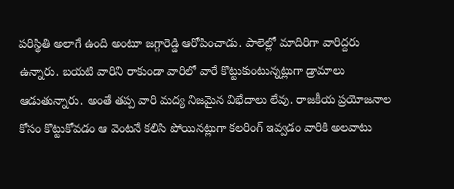పరిస్థితి అలాగే ఉంది అంటూ జగ్గారెడ్డి ఆరోపించాడు. పాలెల్లో మాదిరిగా వారిద్దరు ఉన్నారు. బయటి వారిని రాకుండా వారిలో వారే కొట్టుకుంటున్నట్లుగా డ్రామాలు ఆడుతున్నారు. అంతే తప్ప వారి మద్య నిజమైన విభేదాలు లేవు. రాజకీయ ప్రయోజనాల కోసం కొట్టుకోవడం ఆ వెంటనే కలిసి పోయినట్లుగా కలరింగ్ ఇవ్వడం వారికి అలవాటు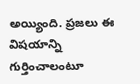అయ్యింది. ప్రజలు ఈ విషయాన్ని గుర్తించాలంటూ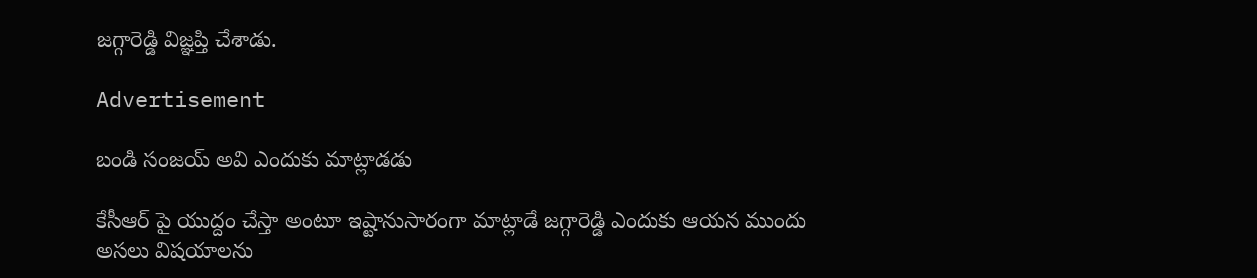జగ్గారెడ్డి విజ్ఞప్తి చేశాడు.

Advertisement

బండి సంజయ్ అవి ఎందుకు మాట్లాడడు

కేసీఆర్‌ పై యుద్దం చేస్తా అంటూ ఇష్టానుసారంగా మాట్లాడే జగ్గారెడ్డి ఎందుకు ఆయన ముందు అసలు విషయాలను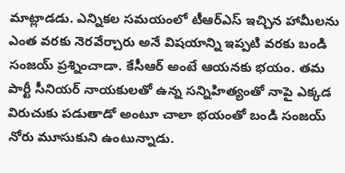మాట్లాడడు. ఎన్నికల సమయంలో టీఆర్‌ఎస్ ఇచ్చిన హామీలను ఎంత వరకు నెరవేర్చారు అనే విషయాన్ని ఇప్పటి వరకు బండి సంజయ్‌ ప్రశ్నించాడా. కేసీఆర్‌ అంటే ఆయనకు భయం. తమ పార్టీ సీనియర్‌ నాయకులతో ఉన్న సన్నిహిత్యంతో నాపై ఎక్కడ విరుచుకు పడుతాడో అంటూ చాలా భయంతో బండి సంజయ్‌ నోరు మూసుకుని ఉంటున్నాడు.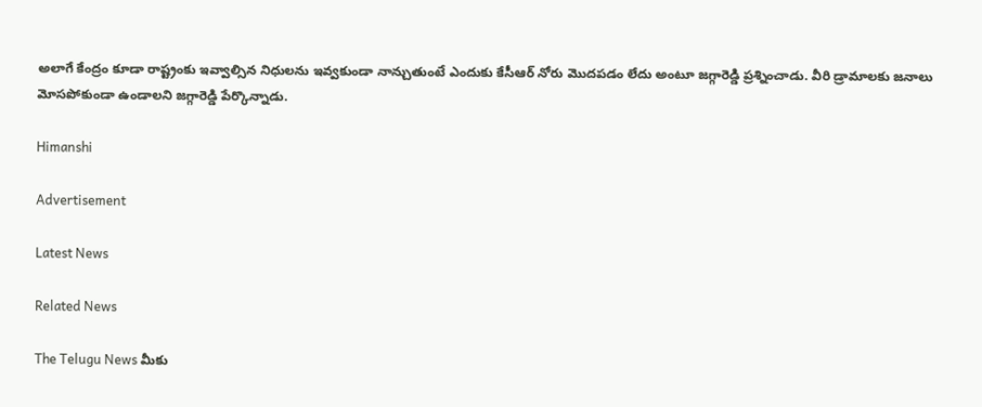అలాగే కేంద్రం కూడా రాష్ట్రంకు ఇవ్వాల్సిన నిధులను ఇవ్వకుండా నాన్చుతుంటే ఎందుకు కేసీఆర్‌ నోరు మొదపడం లేదు అంటూ జగ్గారెడ్డి ప్రశ్నించాడు. వీరి డ్రామాలకు జనాలు మోసపోకుండా ఉండాలని జగ్గారెడ్డి పేర్కొన్నాడు.

Himanshi

Advertisement

Latest News

Related News

The Telugu News మీకు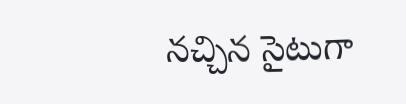నచ్చిన సైటుగా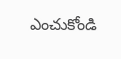ఎంచుకోండి